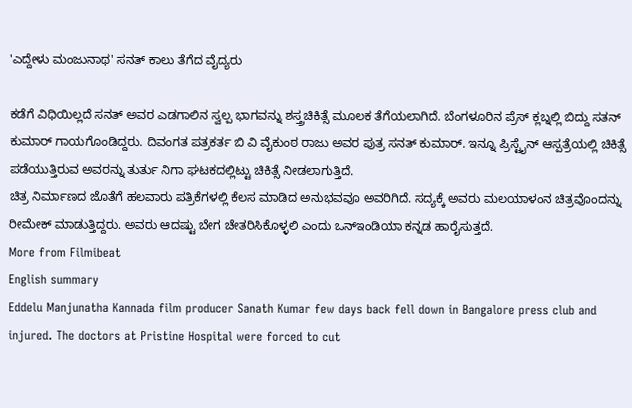'ಎದ್ದೇಳು ಮಂಜುನಾಥ' ಸನತ್ ಕಾಲು ತೆಗೆದ ವೈದ್ಯರು

ಕಡೆಗೆ ವಿಧಿಯಿಲ್ಲದೆ ಸನತ್ ಅವರ ಎಡಗಾಲಿನ ಸ್ವಲ್ಪ ಭಾಗವನ್ನು ಶಸ್ತ್ರಚಿಕಿತ್ಸೆ ಮೂಲಕ ತೆಗೆಯಲಾಗಿದೆ. ಬೆಂಗಳೂರಿನ ಪ್ರೆಸ್ ಕ್ಲಬ್ನಲ್ಲಿ ಬಿದ್ದು ಸತನ್ ಕುಮಾರ್ ಗಾಯಗೊಂಡಿದ್ದರು. ದಿವಂಗತ ಪತ್ರಕರ್ತ ಬಿ ವಿ ವೈಕುಂಠ ರಾಜು ಅವರ ಪುತ್ರ ಸನತ್ ಕುಮಾರ್. ಇನ್ನೂ ಪ್ರಿಸ್ಟೈನ್ ಆಸ್ಪತ್ರೆಯಲ್ಲಿ ಚಿಕಿತ್ಸೆ ಪಡೆಯುತ್ತಿರುವ ಅವರನ್ನು ತುರ್ತು ನಿಗಾ ಘಟಕದಲ್ಲಿಟ್ಟು ಚಿಕಿತ್ಸೆ ನೀಡಲಾಗುತ್ತಿದೆ.
ಚಿತ್ರ ನಿರ್ಮಾಣದ ಜೊತೆಗೆ ಹಲವಾರು ಪತ್ರಿಕೆಗಳಲ್ಲಿ ಕೆಲಸ ಮಾಡಿದ ಅನುಭವವೂ ಅವರಿಗಿದೆ. ಸದ್ಯಕ್ಕೆ ಅವರು ಮಲಯಾಳಂನ ಚಿತ್ರವೊಂದನ್ನು ರೀಮೇಕ್ ಮಾಡುತ್ತಿದ್ದರು. ಅವರು ಆದಷ್ಟು ಬೇಗ ಚೇತರಿಸಿಕೊಳ್ಳಲಿ ಎಂದು ಒನ್ಇಂಡಿಯಾ ಕನ್ನಡ ಹಾರೈಸುತ್ತದೆ.
More from Filmibeat
English summary
Eddelu Manjunatha Kannada film producer Sanath Kumar few days back fell down in Bangalore press club and injured. The doctors at Pristine Hospital were forced to cut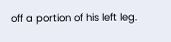off a portion of his left leg.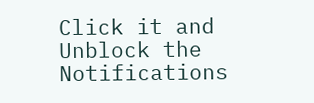Click it and Unblock the Notifications